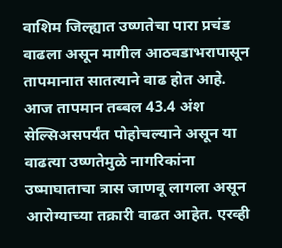वाशिम जिल्ह्यात उष्णतेचा पारा प्रचंड वाढला असून मागील आठवडाभरापासून तापमानात सातत्याने वाढ होत आहे. आज तापमान तब्बल 43.4 अंश सेल्सिअसपर्यंत पोहोचल्याने असून या वाढत्या उष्णतेमुळे नागरिकांना उष्माघाताचा त्रास जाणवू लागला असून आरोग्याच्या तक्रारी वाढत आहेत. एरव्ही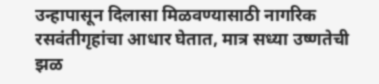उन्हापासून दिलासा मिळवण्यासाठी नागरिक रसवंतीगृहांचा आधार घेतात, मात्र सध्या उष्णतेची झळ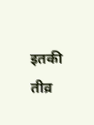इतकी तीव्र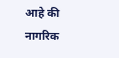आहे की नागरिक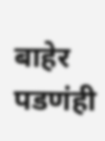बाहेर पडणंही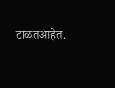टाळतआहेत.